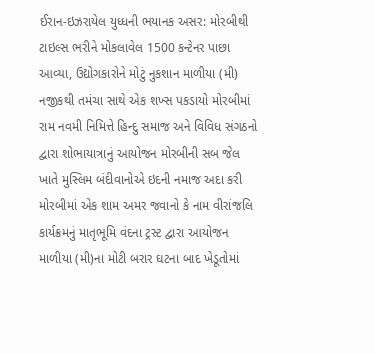ઈરાન-ઇઝરાયેલ યુધ્ધની ભયાનક અસર: મોરબીથી ટાઇલ્સ ભરીને મોકલાવેલ 1500 કન્ટેનર પાછા આવ્યા, ઉદ્યોગકારોને મોટું નુકશાન માળીયા (મી) નજીકથી તમંચા સાથે એક શખ્સ પકડાયો મોરબીમાં રામ નવમી નિમિત્તે હિન્દુ સમાજ અને વિવિધ સંગઠનો દ્વારા શોભાયાત્રાનું આયોજન મોરબીની સબ જેલ ખાતે મુસ્લિમ બંદીવાનોએ ઇદની નમાજ અદા કરી મોરબીમાં એક શામ અમર જવાનો કે નામ વીરાંજલિ કાર્યક્રમનું માતૃભૂમિ વંદના ટ્રસ્ટ દ્વારા આયોજન માળીયા (મી)ના મોટી બરાર ઘટના બાદ ખેડૂતોમાં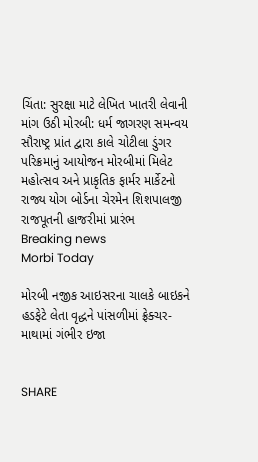ચિંતા: સુરક્ષા માટે લેખિત ખાતરી લેવાની માંગ ઉઠી મોરબી: ધર્મ જાગરણ સમન્વય સૌરાષ્ટ્ર પ્રાંત દ્વારા કાલે ચોટીલા ડુંગર પરિક્રમાનું આયોજન મોરબીમાં મિલેટ મહોત્સવ અને પ્રાકૃતિક ફાર્મર માર્કેટનો રાજ્ય યોગ બોર્ડના ચેરમેન શિશપાલજી રાજપૂતની હાજરીમાં પ્રારંભ
Breaking news
Morbi Today

મોરબી નજીક આઇસરના ચાલકે બાઇકને હડફેટે લેતા વૃદ્ધને પાંસળીમાં ફ્રેક્ચર-માથામાં ગંભીર ઇજા


SHARE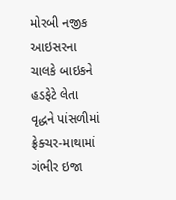મોરબી નજીક આઇસરના ચાલકે બાઇકને હડફેટે લેતા વૃદ્ધને પાંસળીમાં ફ્રેક્ચર-માથામાં ગંભીર ઇજા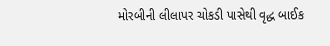મોરબીની લીલાપર ચોકડી પાસેથી વૃદ્ધ બાઈક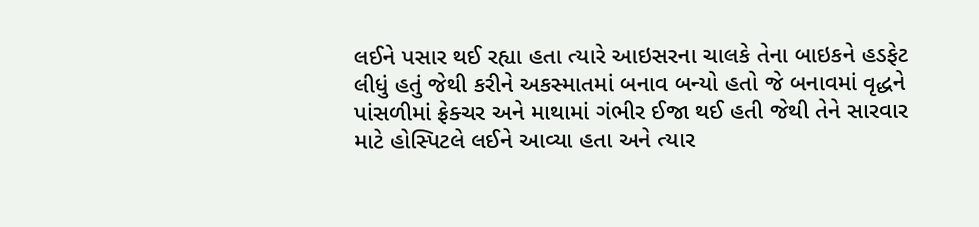લઈને પસાર થઈ રહ્યા હતા ત્યારે આઇસરના ચાલકે તેના બાઇકને હડફેટ લીધું હતું જેથી કરીને અકસ્માતમાં બનાવ બન્યો હતો જે બનાવમાં વૃદ્ધને પાંસળીમાં ફ્રેક્ચર અને માથામાં ગંભીર ઈજા થઈ હતી જેથી તેને સારવાર માટે હોસ્પિટલે લઈને આવ્યા હતા અને ત્યાર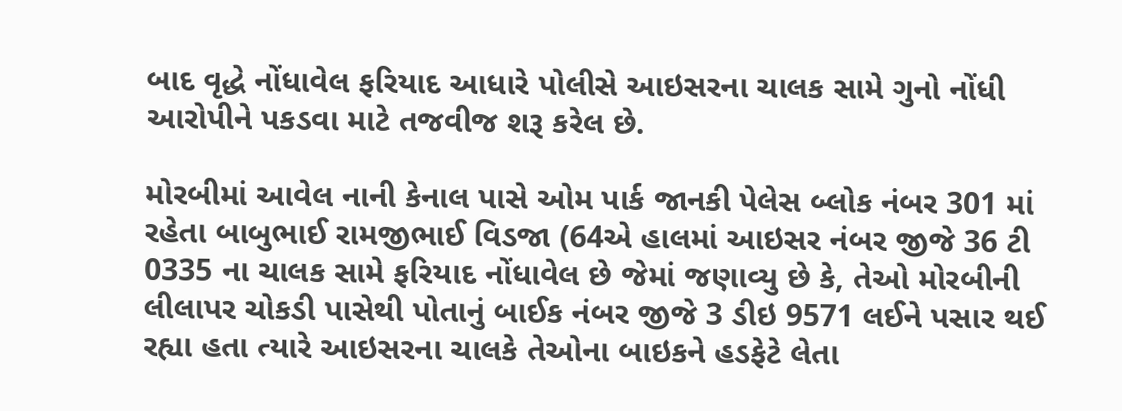બાદ વૃદ્ધે નોંધાવેલ ફરિયાદ આધારે પોલીસે આઇસરના ચાલક સામે ગુનો નોંધી આરોપીને પકડવા માટે તજવીજ શરૂ કરેલ છે.

મોરબીમાં આવેલ નાની કેનાલ પાસે ઓમ પાર્ક જાનકી પેલેસ બ્લોક નંબર 301 માં રહેતા બાબુભાઈ રામજીભાઈ વિડજા (64એ હાલમાં આઇસર નંબર જીજે 36 ટી 0335 ના ચાલક સામે ફરિયાદ નોંધાવેલ છે જેમાં જણાવ્યુ છે કે, તેઓ મોરબીની લીલાપર ચોકડી પાસેથી પોતાનું બાઈક નંબર જીજે 3 ડીઇ 9571 લઈને પસાર થઈ રહ્યા હતા ત્યારે આઇસરના ચાલકે તેઓના બાઇકને હડફેટે લેતા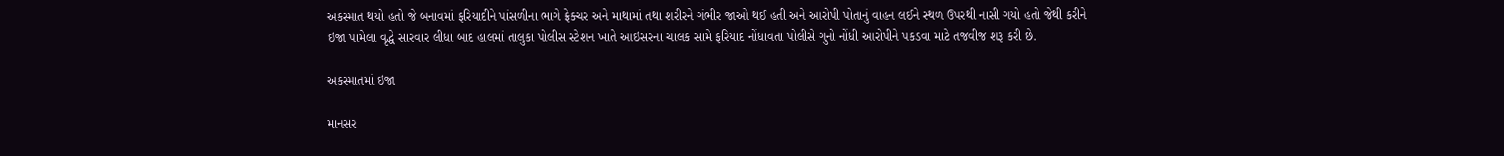અકસ્માત થયો હતો જે બનાવમાં ફરિયાદીને પાંસળીના ભાગે ફ્રેક્ચર અને માથામાં તથા શરીરને ગંભીર જાઓ થઈ હતી અને આરોપી પોતાનું વાહન લઈને સ્થળ ઉપરથી નાસી ગયો હતો જેથી કરીને ઇજા પામેલા વૃદ્ધે સારવાર લીધા બાદ હાલમાં તાલુકા પોલીસ સ્ટેશન ખાતે આઇસરના ચાલક સામે ફરિયાદ નોંધાવતા પોલીસે ગુનો નોંધી આરોપીને પકડવા માટે તજવીજ શરૂ કરી છે.

અકસ્માતમાં ઇજા

માનસર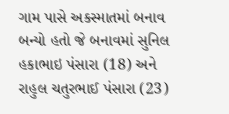ગામ પાસે અકસ્માતમાં બનાવ બન્યો હતો જે બનાવમાં સુનિલ હકાભાઇ પંસારા (18) અને રાહુલ ચતુરભાઈ પંસારા (23)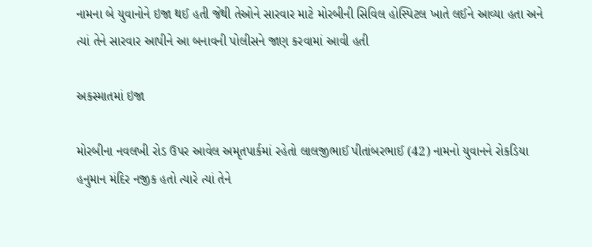નામના બે યુવાનોને ઇજા થઈ હતી જેથી તેઓને સારવાર માટે મોરબીની સિવિલ હોસ્પિટલ ખાતે લઈને આવ્યા હતા અને ત્યાં તેને સારવાર આપીને આ બનાવની પોલીસને જાણ કરવામાં આવી હતી

અકસ્માતમાં ઇજા

મોરબીના નવલખી રોડ ઉપર આવેલ અમૃતપાર્કમાં રહેતો લાલજીભાઈ પીતાંબરભાઈ (42) નામનો યુવાનને રોકડિયા હનુમાન મંદિર નજીક હતો ત્યારે ત્યાં તેને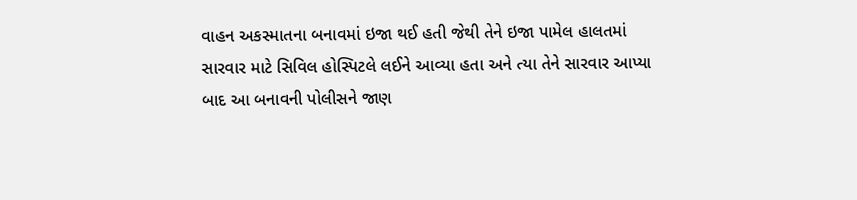વાહન અકસ્માતના બનાવમાં ઇજા થઈ હતી જેથી તેને ઇજા પામેલ હાલતમાં સારવાર માટે સિવિલ હોસ્પિટલે લઈને આવ્યા હતા અને ત્યા તેને સારવાર આપ્યા બાદ આ બનાવની પોલીસને જાણ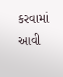કરવામાં આવી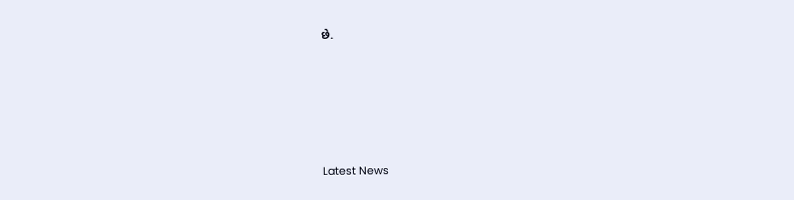છે.






Latest News